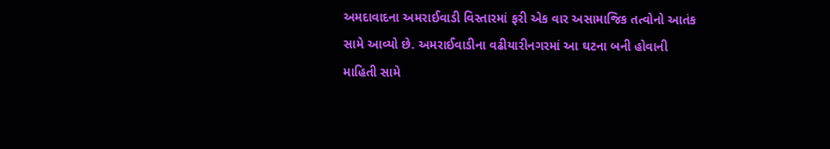અમદાવાદના અમરાઈવાડી વિસ્તારમાં ફરી એક વાર અસામાજિક તત્વોનો આતંક સામે આવ્યો છે. અમરાઈવાડીના વઢીયારીનગરમાં આ ઘટના બની હોવાની માહિતી સામે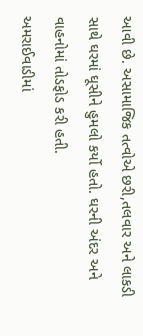આવી છે. અસામાજિક તત્વોએ છરી,તલવાર અને લાકડી સાથે ઘરમાં ઘૂસીને હુમલો કર્યો હતો. ઘરની અંદર અને વાહનોમાં તોડફોડ કરી હતી.
અમરાઈવાડીમાં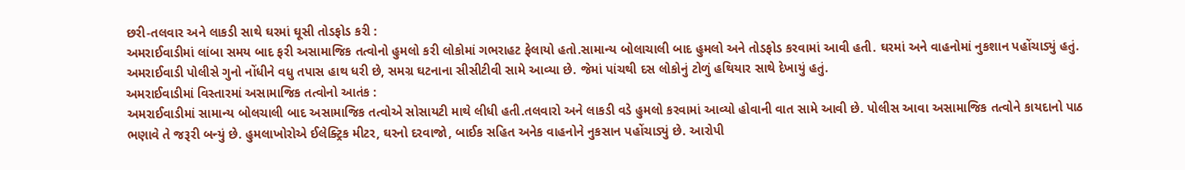છરી-તલવાર અને લાકડી સાથે ઘરમાં ઘૂસી તોડફોડ કરી :
અમરાઈવાડીમાં લાંબા સમય બાદ ફરી અસામાજિક તત્વોનો હુમલો કરી લોકોમાં ગભરાહટ ફેલાયો હતો.સામાન્ય બોલાચાલી બાદ હુમલો અને તોડફોડ કરવામાં આવી હતી. ઘરમાં અને વાહનોમાં નુકશાન પહોંચાડ્યું હતું. અમરાઈવાડી પોલીસે ગુનો નોંધીને વધુ તપાસ હાથ ધરી છે, સમગ્ર ઘટનાના સીસીટીવી સામે આવ્યા છે. જેમાં પાંચથી દસ લોકોનું ટોળું હથિયાર સાથે દેખાયું હતું.
અમરાઈવાડીમાં વિસ્તારમાં અસામાજિક તત્વોનો આતંક :
અમરાઈવાડીમાં સામાન્ય બોલચાલી બાદ અસામાજિક તત્વોએ સોસાયટી માથે લીધી હતી.તલવારો અને લાકડી વડે હુમલો કરવામાં આવ્યો હોવાની વાત સામે આવી છે. પોલીસ આવા અસામાજિક તત્વોને કાયદાનો પાઠ ભણાવે તે જરૂરી બન્યું છે. હુમલાખોરોએ ઈલેક્ટ્રિક મીટર, ઘરનો દરવાજો, બાઈક સહિત અનેક વાહનોને નુકસાન પહોંચાડ્યું છે. આરોપી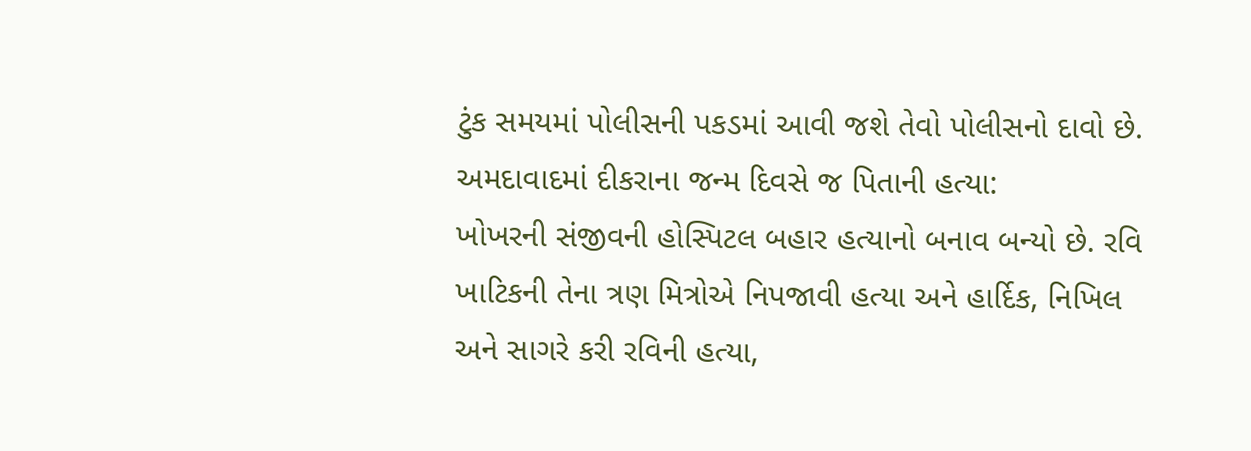ટુંક સમયમાં પોલીસની પકડમાં આવી જશે તેવો પોલીસનો દાવો છે.
અમદાવાદમાં દીકરાના જન્મ દિવસે જ પિતાની હત્યા:
ખોખરની સંજીવની હોસ્પિટલ બહાર હત્યાનો બનાવ બન્યો છે. રવિ ખાટિકની તેના ત્રણ મિત્રોએ નિપજાવી હત્યા અને હાર્દિક, નિખિલ અને સાગરે કરી રવિની હત્યા,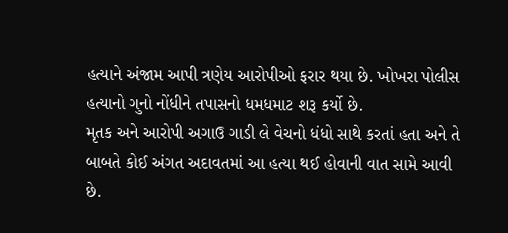હત્યાને અંજામ આપી ત્રણેય આરોપીઓ ફરાર થયા છે. ખોખરા પોલીસ હત્યાનો ગુનો નોંધીને તપાસનો ધમધમાટ શરૂ કર્યો છે.
મૃતક અને આરોપી અગાઉ ગાડી લે વેચનો ધંધો સાથે કરતાં હતા અને તે બાબતે કોઈ અંગત અદાવતમાં આ હત્યા થઈ હોવાની વાત સામે આવી છે.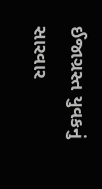ઈજાગ્રસ્ત યુવકનું સારવાર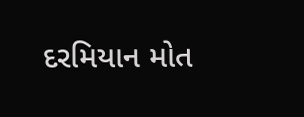દરમિયાન મોત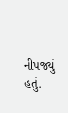નીપજ્યું હતું.